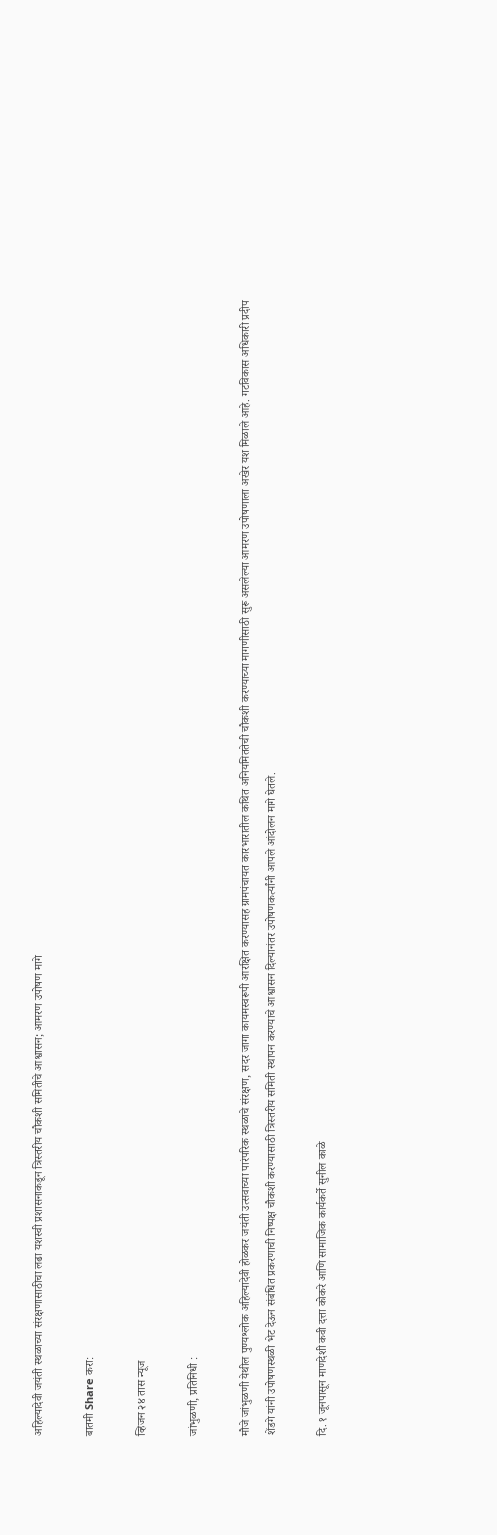अहिल्यादेवी जयंती स्थळाच्या संरक्षणासाठीचा लढा यशस्वी प्रशासनाकडून त्रिस्तरीय चौकशी समितीचे आश्वासन; आमरण उपोषण मागे

बातमी Share करा:

व्हिजन २४ तास न्यूज

जांभुळणी, प्रतिनिधी :

मौजे जांभुळणी येथील पुण्यश्लोक अहिल्यादेवी होळकर जयंती उत्सवाच्या पारंपरिक स्थळाचे संरक्षण, सदर जागा कायमस्वरूपी आरक्षित करण्यासह ग्रामपंचायत कारभारातील कथित अनियमिततेची चौकशी करण्याच्या मागणीसाठी सुरू असलेल्या आमरण उपोषणाला अखेर यश मिळाले आहे. गटविकास अधिकारी प्रदीप शेंडगे यांनी उपोषणस्थळी भेट देऊन संबंधित प्रकरणाची निष्पक्ष चौकशी करण्यासाठी त्रिस्तरीय समिती स्थापन करण्याचे आश्वासन दिल्यानंतर उपोषणकर्त्यांनी आपले आंदोलन मागे घेतले.

दि. १ जूनपासून माणदेशी कवी दत्ता कोकरे आणि सामाजिक कार्यकर्ते सुनील काळे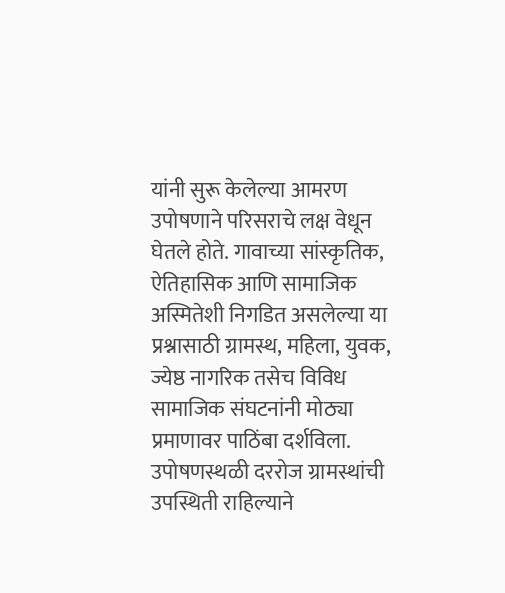यांनी सुरू केलेल्या आमरण उपोषणाने परिसराचे लक्ष वेधून घेतले होते. गावाच्या सांस्कृतिक, ऐतिहासिक आणि सामाजिक अस्मितेशी निगडित असलेल्या या प्रश्नासाठी ग्रामस्थ, महिला, युवक, ज्येष्ठ नागरिक तसेच विविध सामाजिक संघटनांनी मोठ्या प्रमाणावर पाठिंबा दर्शविला. उपोषणस्थळी दररोज ग्रामस्थांची उपस्थिती राहिल्याने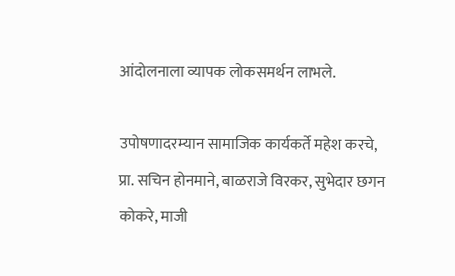आंदोलनाला व्यापक लोकसमर्थन लाभले.

उपोषणादरम्यान सामाजिक कार्यकर्ते महेश करचे, प्रा. सचिन होनमाने, बाळराजे विरकर, सुभेदार छगन कोकरे, माजी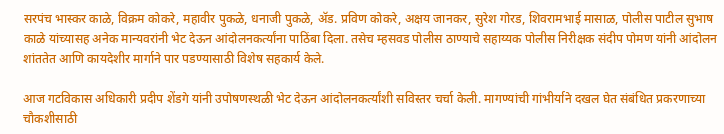सरपंच भास्कर काळे, विक्रम कोकरे, महावीर पुकळे, धनाजी पुकळे, ॲड. प्रविण कोकरे, अक्षय जानकर, सुरेश गोरड, शिवरामभाई मासाळ, पोलीस पाटील सुभाष काळे यांच्यासह अनेक मान्यवरांनी भेट देऊन आंदोलनकर्त्यांना पाठिंबा दिला. तसेच म्हसवड पोलीस ठाण्याचे सहाय्यक पोलीस निरीक्षक संदीप पोमण यांनी आंदोलन शांततेत आणि कायदेशीर मार्गाने पार पडण्यासाठी विशेष सहकार्य केले.

आज गटविकास अधिकारी प्रदीप शेंडगे यांनी उपोषणस्थळी भेट देऊन आंदोलनकर्त्यांशी सविस्तर चर्चा केली. मागण्यांची गांभीर्याने दखल घेत संबंधित प्रकरणाच्या चौकशीसाठी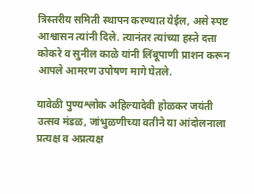त्रिस्तरीय समिती स्थापन करण्यात येईल, असे स्पष्ट आश्वासन त्यांनी दिले. त्यानंतर त्यांच्या हस्ते दत्ता कोकरे व सुनील काळे यांनी लिंबूपाणी प्राशन करून आपले आमरण उपोषण मागे घेतले.

यावेळी पुण्यश्लोक अहिल्यादेवी होळकर जयंती उत्सव मंडळ, जांभुळणीच्या वतीने या आंदोलनाला प्रत्यक्ष व अप्रत्यक्ष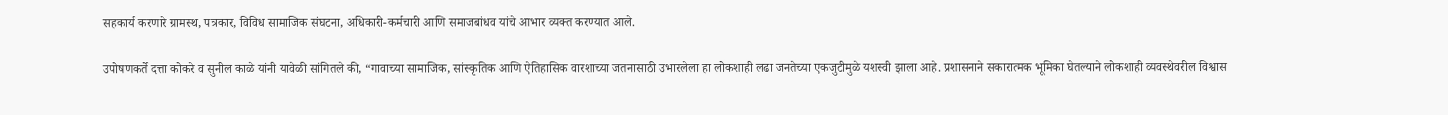सहकार्य करणारे ग्रामस्थ, पत्रकार, विविध सामाजिक संघटना, अधिकारी-कर्मचारी आणि समाजबांधव यांचे आभार व्यक्त करण्यात आले.

उपोषणकर्ते दत्ता कोकरे व सुनील काळे यांनी यावेळी सांगितले की, “गावाच्या सामाजिक, सांस्कृतिक आणि ऐतिहासिक वारशाच्या जतनासाठी उभारलेला हा लोकशाही लढा जनतेच्या एकजुटीमुळे यशस्वी झाला आहे. प्रशासनाने सकारात्मक भूमिका घेतल्याने लोकशाही व्यवस्थेवरील विश्वास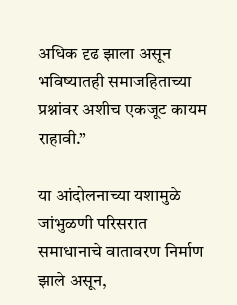अधिक दृढ झाला असून भविष्यातही समाजहिताच्या प्रश्नांवर अशीच एकजूट कायम राहावी.”

या आंदोलनाच्या यशामुळे जांभुळणी परिसरात समाधानाचे वातावरण निर्माण झाले असून,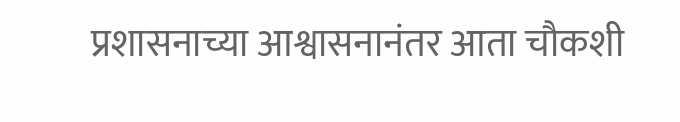प्रशासनाच्या आश्वासनानंतर आता चौकशी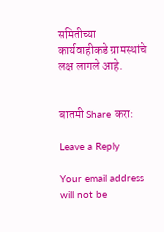समितीच्या कार्यवाहीकडे ग्रामस्थांचे लक्ष लागले आहे.


बातमी Share करा:

Leave a Reply

Your email address will not be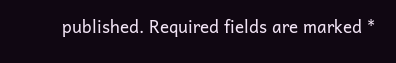published. Required fields are marked *